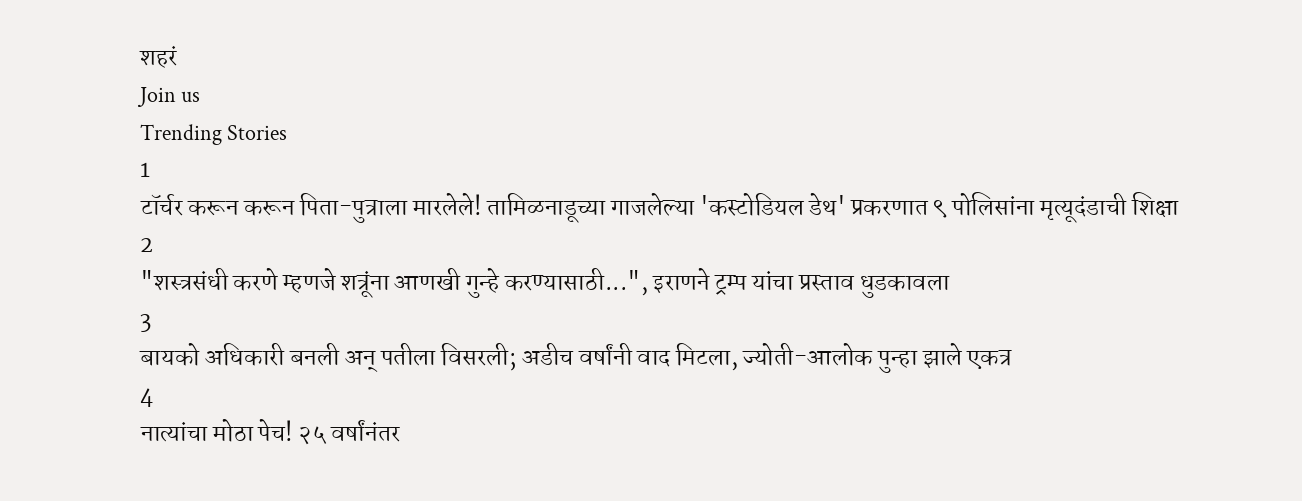शहरं
Join us
Trending Stories
1
टॉर्चर करून करून पिता-पुत्राला मारलेले! तामिळनाडूच्या गाजलेल्या 'कस्टोडियल डेथ' प्रकरणात ९ पोलिसांना मृत्यूदंडाची शिक्षा
2
"शस्त्रसंधी करणे म्हणजे शत्रूंना आणखी गुन्हे करण्यासाठी...", इराणने ट्रम्प यांचा प्रस्ताव धुडकावला
3
बायको अधिकारी बनली अन् पतीला विसरली; अडीच वर्षांनी वाद मिटला, ज्योती-आलोक पुन्हा झाले एकत्र
4
नात्यांचा मोठा पेच! २५ वर्षांनंतर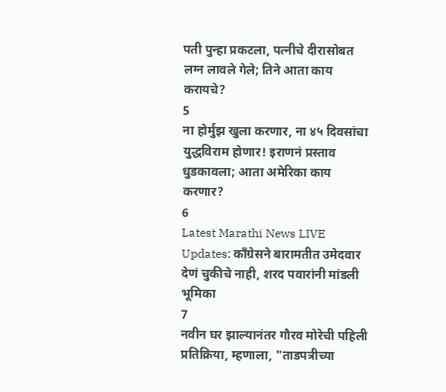पती पुन्हा प्रकटला, पत्नीचे दीरासोबत लग्न लावले गेले; तिने आता काय करायचे?
5
ना होर्मुझ खुला करणार, ना ४५ दिवसांचा युद्धविराम होणार! इराणनं प्रस्ताव धुडकावला; आता अमेरिका काय करणार?
6
Latest Marathi News LIVE Updates: काँग्रेसने बारामतीत उमेदवार देणं चुकीचे नाही, शरद पवारांनी मांडली भूमिका
7
नवीन घर झाल्यानंतर गौरव मोरेची पहिली प्रतिक्रिया, म्हणाला, "ताडपत्रीच्या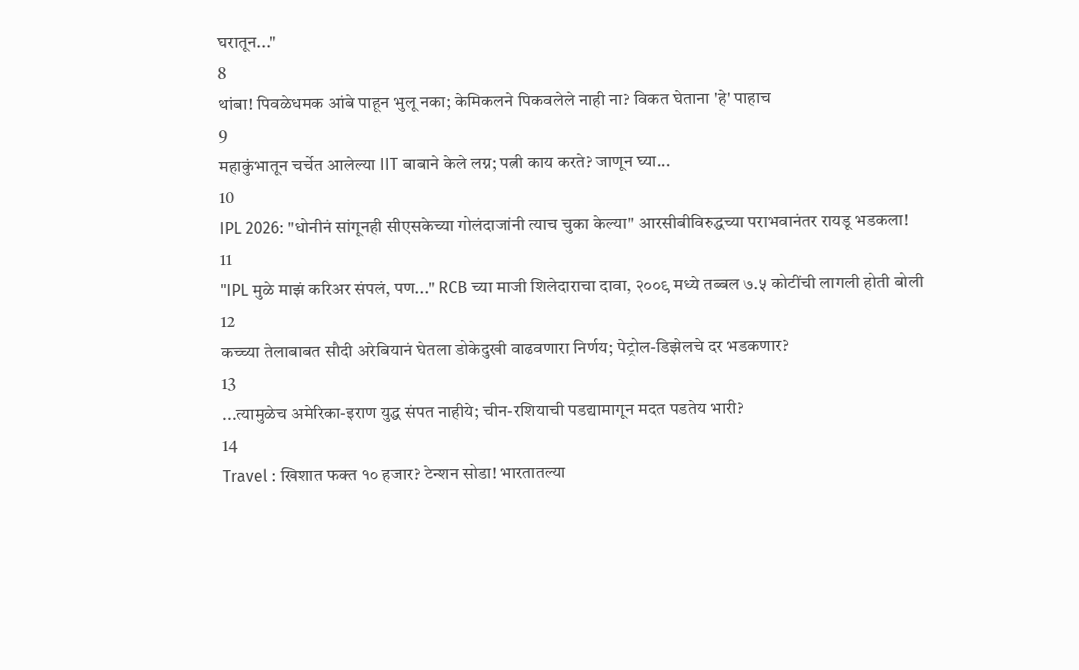घरातून..."
8
थांबा! पिवळेधमक आंबे पाहून भुलू नका; केमिकलने पिकवलेले नाही ना? विकत घेताना 'हे' पाहाच
9
महाकुंभातून चर्चेत आलेल्या IIT बाबाने केले लग्न; पत्नी काय करते? जाणून घ्या...
10
IPL 2026: "धोनीनं सांगूनही सीएसकेच्या गोलंदाजांनी त्याच चुका केल्या" आरसीबीविरुद्धच्या पराभवानंतर रायडू भडकला!
11
"IPL मुळे माझं करिअर संपलं, पण..." RCB च्या माजी शिलेदाराचा दावा, २००९ मध्ये तब्बल ७.५ कोटींची लागली होती बोली
12
कच्च्या तेलाबाबत सौदी अरेबियानं घेतला डोकेदुखी वाढवणारा निर्णय; पेट्रोल-डिझेलचे दर भडकणार?
13
...त्यामुळेच अमेरिका-इराण युद्ध संपत नाहीये; चीन-रशियाची पडद्यामागून मदत पडतेय भारी?
14
Travel : खिशात फक्त १० हजार? टेन्शन सोडा! भारतातल्या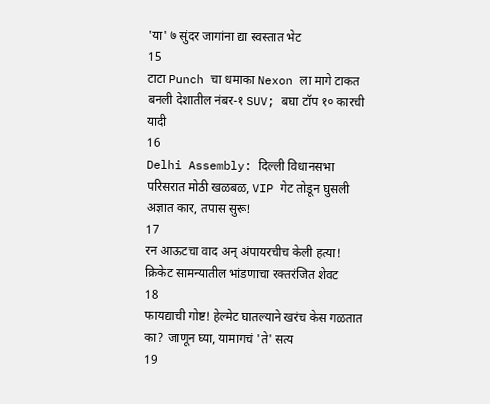'या' ७ सुंदर जागांना द्या स्वस्तात भेट
15
टाटा Punch चा धमाका Nexon ला मागे टाकत बनली देशातील नंबर-१ SUV; बघा टॉप १० कारची यादी
16
Delhi Assembly: दिल्ली विधानसभा परिसरात मोठी खळबळ, VIP गेट तोडून घुसली अज्ञात कार, तपास सुरू!
17
रन आऊटचा वाद अन् अंपायरचीच केली हत्या! क्रिकेट सामन्यातील भांडणाचा रक्तरंजित शेवट
18
फायद्याची गोष्ट! हेल्मेट घातल्याने खरंच केस गळतात का? जाणून घ्या, यामागचं 'ते' सत्य
19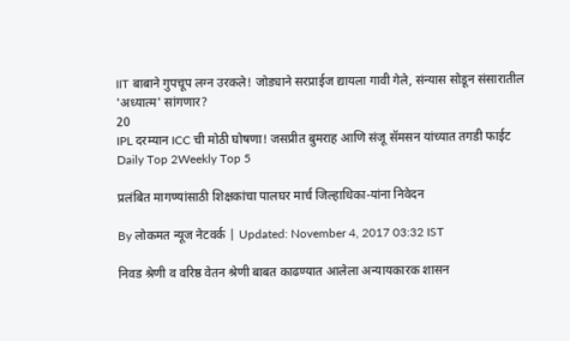IIT बाबाने गुपचूप लग्न उरकले! जोड्याने सरप्राईज द्यायला गावी गेले, संन्यास सोडून संसारातील 'अध्यात्म' सांगणार?
20
IPL दरम्यान ICC ची मोठी घोषणा! जसप्रीत बुमराह आणि संजू सॅमसन यांच्यात तगडी फाईट
Daily Top 2Weekly Top 5

प्रलंबित मागण्यांसाठी शिक्षकांचा पालघर मार्च जिल्हाधिका-यांना निवेदन

By लोकमत न्यूज नेटवर्क | Updated: November 4, 2017 03:32 IST

निवड श्रेणी व वरिष्ठ वेतन श्रेणी बाबत काढण्यात आलेला अन्यायकारक शासन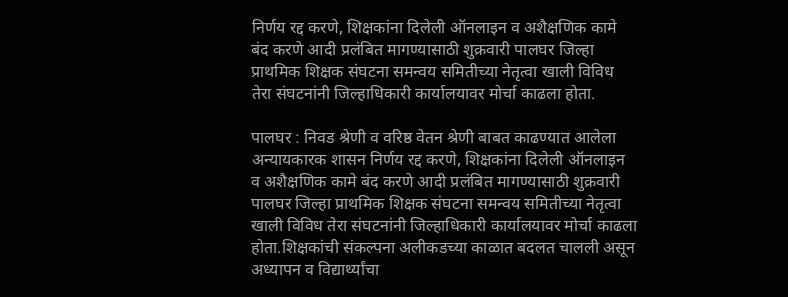निर्णय रद्द करणे, शिक्षकांना दिलेली ऑनलाइन व अशैक्षणिक कामे बंद करणे आदी प्रलंबित मागण्यासाठी शुक्रवारी पालघर जिल्हा प्राथमिक शिक्षक संघटना समन्वय समितीच्या नेतृत्वा खाली विविध तेरा संघटनांनी जिल्हाधिकारी कार्यालयावर मोर्चा काढला होता.

पालघर : निवड श्रेणी व वरिष्ठ वेतन श्रेणी बाबत काढण्यात आलेला अन्यायकारक शासन निर्णय रद्द करणे, शिक्षकांना दिलेली ऑनलाइन व अशैक्षणिक कामे बंद करणे आदी प्रलंबित मागण्यासाठी शुक्रवारी पालघर जिल्हा प्राथमिक शिक्षक संघटना समन्वय समितीच्या नेतृत्वा खाली विविध तेरा संघटनांनी जिल्हाधिकारी कार्यालयावर मोर्चा काढला होता.शिक्षकांची संकल्पना अलीकडच्या काळात बदलत चालली असून अध्यापन व विद्यार्थ्यांचा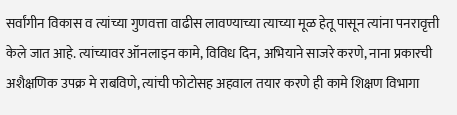सर्वांगीन विकास व त्यांच्या गुणवत्ता वाढीस लावण्याच्या त्याच्या मूळ हेतू पासून त्यांना पनरावृत्ती केले जात आहे. त्यांच्यावर ऑनलाइन कामे, विविध दिन, अभियाने साजरे करणे, नाना प्रकारची अशैक्षणिक उपक्र मे राबविणे, त्यांची फोटोसह अहवाल तयार करणे ही कामे शिक्षण विभागा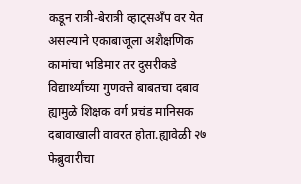कडून रात्री-बेरात्री व्हाट्सअँप वर येत असल्याने एकाबाजूला अशैक्षणिक कामांचा भडिमार तर दुसरीकडे विद्यार्थ्यांच्या गुणवत्ते बाबतचा दबाव ह्यामुळे शिक्षक वर्ग प्रचंड मानिसक दबावाखाली वावरत होता.ह्यावेळी २७ फेब्रुवारीचा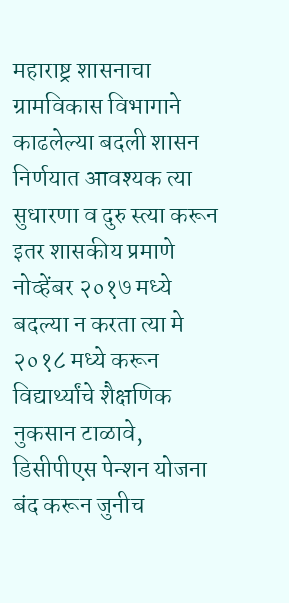महाराष्ट्र शासनाचा ग्रामविकास विभागाने काढलेल्या बदली शासन निर्णयात आवश्यक त्या सुधारणा व दुरु स्त्या करून इतर शासकीय प्रमाणे नोव्हेंबर २०१७ मध्ये बदल्या न करता त्या मे २०१८ मध्ये करून विद्यार्थ्यांचे शैक्षणिक नुकसान टाळावे, डिसीपीएस पेन्शन योजना बंद करून जुनीच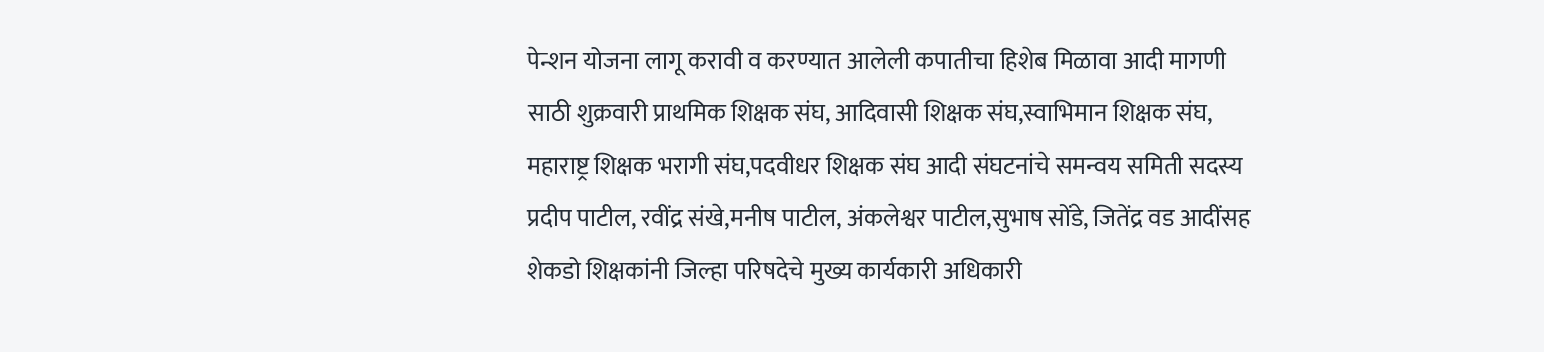पेन्शन योजना लागू करावी व करण्यात आलेली कपातीचा हिशेब मिळावा आदी मागणी साठी शुक्रवारी प्राथमिक शिक्षक संघ, आदिवासी शिक्षक संघ,स्वाभिमान शिक्षक संघ, महाराष्ट्र शिक्षक भरागी संघ,पदवीधर शिक्षक संघ आदी संघटनांचे समन्वय समिती सदस्य प्रदीप पाटील, रवींद्र संखे,मनीष पाटील, अंकलेश्वर पाटील,सुभाष सोंडे, जितेंद्र वड आदींसह शेकडो शिक्षकांनी जिल्हा परिषदेचे मुख्य कार्यकारी अधिकारी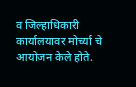व जिल्हाधिकारी कार्यालयावर मोर्च्या चे आयोजन केले होते.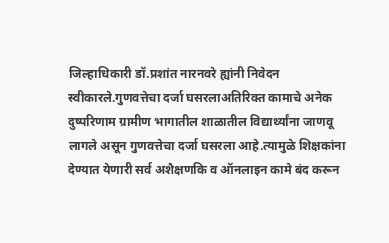जिल्हाधिकारी डॉ.प्रशांत नारनवरे ह्यांनी निवेदन स्वीकारले.गुणवत्तेचा दर्जा घसरलाअतिरिक्त कामाचे अनेक दुष्परिणाम ग्रामीण भागातील शाळातील विद्यार्थ्यांना जाणवू लागले असून गुणवत्तेचा दर्जा घसरला आहे.त्यामुळे शिक्षकांना देण्यात येणारी सर्व अशैक्षणकि व ऑनलाइन कामे बंद करून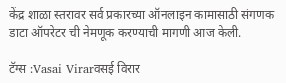केंद्र शाळा स्तरावर सर्व प्रकारच्या ऑनलाइन कामासाठी संगणक डाटा ऑपरेटर ची नेमणूक करण्याची मागणी आज केली.

टॅग्स :Vasai Virarवसई विरार